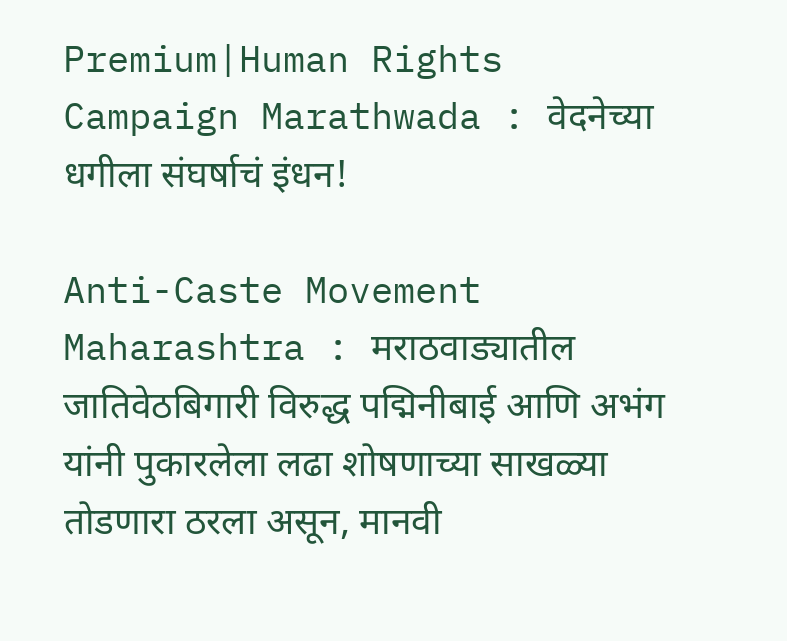Premium|Human Rights Campaign Marathwada : वेदनेच्या धगीला संघर्षाचं इंधन!

Anti-Caste Movement Maharashtra : मराठवाड्यातील जातिवेठबिगारी विरुद्ध पद्मिनीबाई आणि अभंग यांनी पुकारलेला लढा शोषणाच्या साखळ्या तोडणारा ठरला असून, मानवी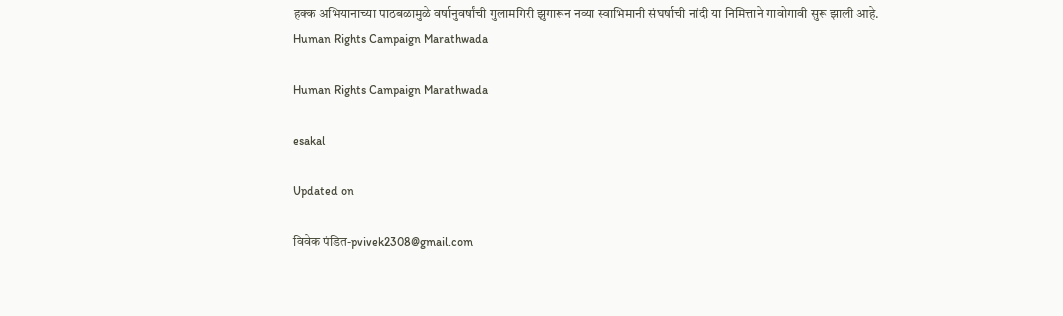हक्क अभियानाच्या पाठबळामुळे वर्षानुवर्षांची गुलामगिरी झुगारून नव्या स्वाभिमानी संघर्षाची नांदी या निमित्ताने गावोगावी सुरू झाली आहे.
Human Rights Campaign Marathwada

Human Rights Campaign Marathwada

esakal

Updated on

विवेक पंडित-pvivek2308@gmail.com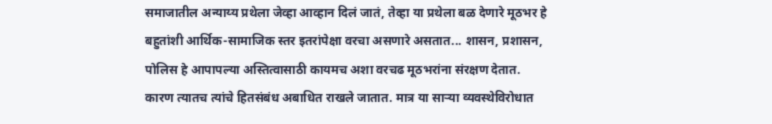समाजातील अन्याय्य प्रथेला जेव्हा आव्हान दिलं जातं, तेव्हा या प्रथेला बळ देणारे मूठभर हे बहुतांशी आर्थिक-सामाजिक स्तर इतरांपेक्षा वरचा असणारे असतात... शासन, प्रशासन, पोलिस हे आपापल्या अस्तित्वासाठी कायमच अशा वरचढ मूठभरांना संरक्षण देतात. कारण त्यातच त्यांचे हितसंबंध अबाधित राखले जातात. मात्र या साऱ्या व्यवस्थेविरोधात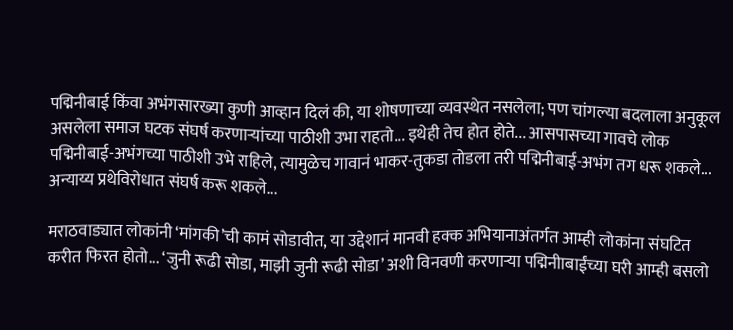पद्मिनीबाई किंवा अभंगसारख्या कुणी आव्हान दिलं की, या शोषणाच्या व्यवस्थेत नसलेला; पण चांगल्या बदलाला अनुकूल असलेला समाज घटक संघर्ष करणाऱ्यांच्या पाठीशी उभा राहतो... इथेही तेच होत होते... आसपासच्या गावचे लोक पद्मिनीबाई-अभंगच्या पाठीशी उभे राहिले, त्यामुळेच गावानं भाकर-तुकडा तोडला तरी पद्मिनीबाई-अभंग तग धरू शकले... अन्याय्य प्रथेविरोधात संघर्ष करू शकले...

मराठवाड्यात लोकांनी ‘मांगकी’ची कामं सोडावीत, या उद्देशानं मानवी हक्क अभियानाअंतर्गत आम्ही लोकांना संघटित करीत फिरत होतो... ‘जुनी रूढी सोडा, माझी जुनी रूढी सोडा’ अशी विनवणी करणाऱ्या पद्मिनीाबाईंच्या घरी आम्ही बसलो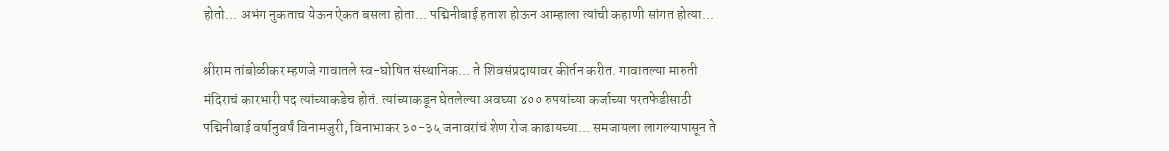होतो... अभंग नुकताच येऊन ऐकत बसला होता... पद्मिनीबाई हताश होऊन आम्हाला त्यांची कहाणी सांगत होत्या...

श्रीराम तांबोळीकर म्हणजे गावातले स्व-घोषित संस्थानिक... ते शिवसंप्रदायावर कीर्तन करीत. गावातल्या मारुती मंदिराचं कारभारी पद त्यांच्याकडेच होतं. त्यांच्याकडून घेतलेल्या अवघ्या ४०० रुपयांच्या कर्जाच्या परतफेडीसाठी पद्मिनीबाई वर्षानुवर्षं विनामजुरी, विनाभाकर ३०-३५ जनावरांचं शेण रोज काढायच्या... समजायला लागल्यापासून ते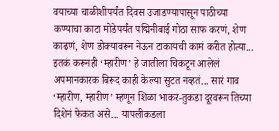वयाच्या चाळीशीपर्यंत दिवस उजाडण्यापासून पाठीच्या कण्याचा काटा मोडेपर्यंत पद्मिनीबाई गोठा साफ करणं, शेण काढणं, शेण डोक्यावरून नेऊन टाकायची कामं करीत होत्या... इतकं करूनही ‘म्हारीण’ हे जातीला चिकटून आलेलं अपमानकारक बिरूद काही केल्या सुटत नव्हतं... सारं गाव ‘म्हारीण, म्हारीण’ म्हणून शिळा भाकर-तुकडा दूरवरून तिच्या दिशेनं फेकत असे... यापलीकडला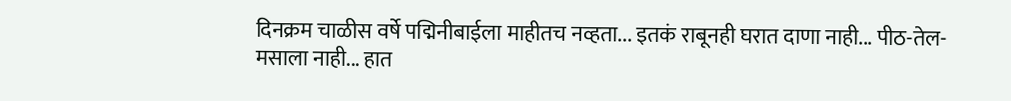दिनक्रम चाळीस वर्षे पद्मिनीबाईला माहीतच नव्हता... इतकं राबूनही घरात दाणा नाही... पीठ-तेल-मसाला नाही... हात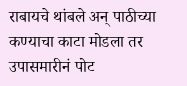राबायचे थांबले अन् पाठीच्या कण्याचा काटा मोडला तर उपासमारीनं पोट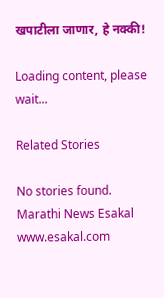खपाटीला जाणार, हे नक्की!

Loading content, please wait...

Related Stories

No stories found.
Marathi News Esakal
www.esakal.com